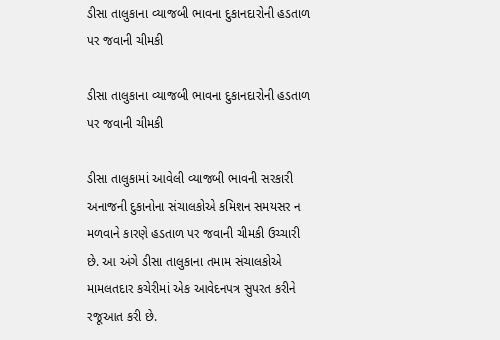ડીસા તાલુકાના વ્યાજબી ભાવના દુકાનદારોની હડતાળ પર જવાની ચીમકી

ડીસા તાલુકાના વ્યાજબી ભાવના દુકાનદારોની હડતાળ પર જવાની ચીમકી

ડીસા તાલુકામાં આવેલી વ્યાજબી ભાવની સરકારી અનાજની દુકાનોના સંચાલકોએ કમિશન સમયસર ન મળવાને કારણે હડતાળ પર જવાની ચીમકી ઉચ્ચારી છે. આ અંગે ડીસા તાલુકાના તમામ સંચાલકોએ મામલતદાર કચેરીમાં એક આવેદનપત્ર સુપરત કરીને રજૂઆત કરી છે.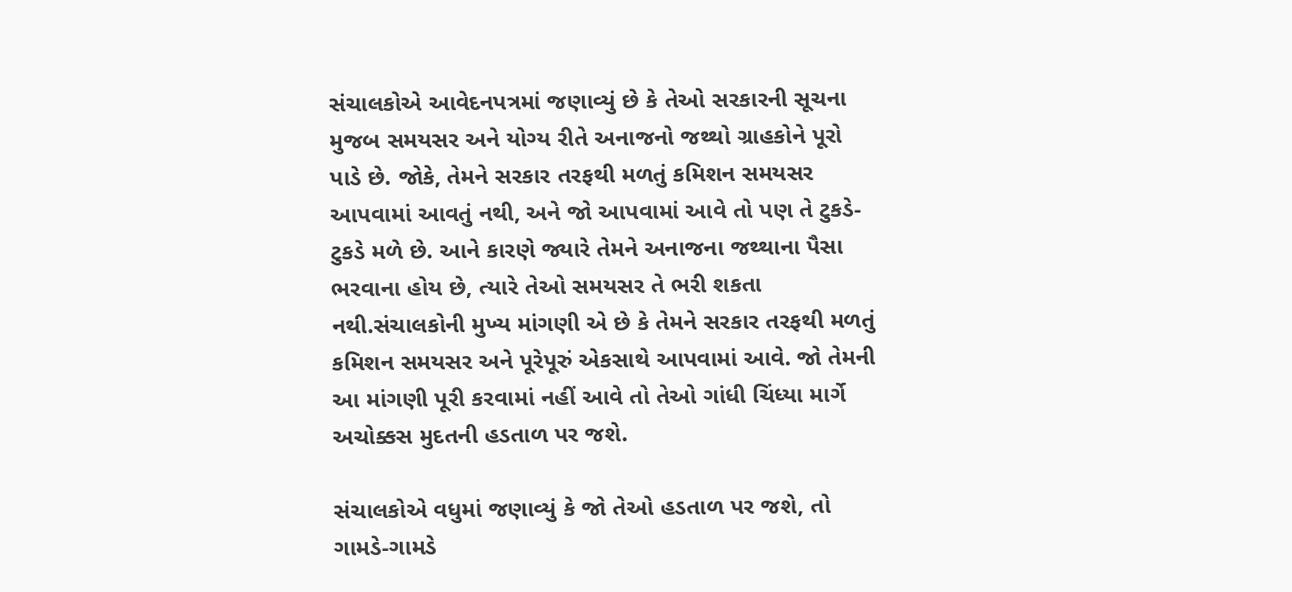સંચાલકોએ આવેદનપત્રમાં જણાવ્યું છે કે તેઓ સરકારની સૂચના મુજબ સમયસર અને યોગ્ય રીતે અનાજનો જથ્થો ગ્રાહકોને પૂરો પાડે છે. જોકે, તેમને સરકાર તરફથી મળતું કમિશન સમયસર આપવામાં આવતું નથી, અને જો આપવામાં આવે તો પણ તે ટુકડે-ટુકડે મળે છે. આને કારણે જ્યારે તેમને અનાજના જથ્થાના પૈસા ભરવાના હોય છે, ત્યારે તેઓ સમયસર તે ભરી શકતા નથી.સંચાલકોની મુખ્ય માંગણી એ છે કે તેમને સરકાર તરફથી મળતું કમિશન સમયસર અને પૂરેપૂરું એકસાથે આપવામાં આવે. જો તેમની આ માંગણી પૂરી કરવામાં નહીં આવે તો તેઓ ગાંધી ચિંધ્યા માર્ગે અચોક્કસ મુદતની હડતાળ પર જશે.

સંચાલકોએ વધુમાં જણાવ્યું કે જો તેઓ હડતાળ પર જશે, તો ગામડે-ગામડે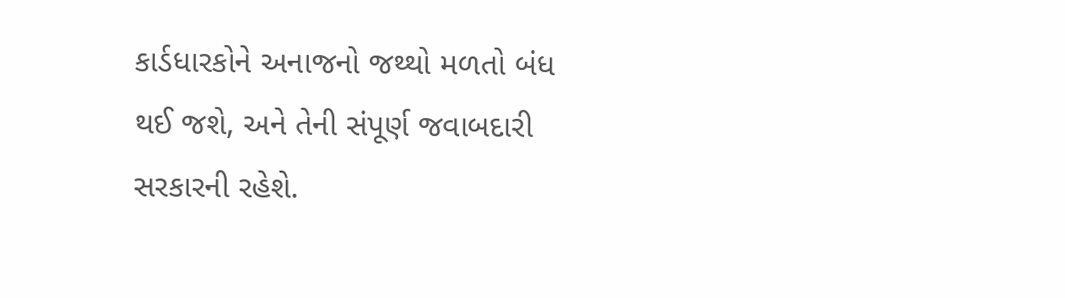કાર્ડધારકોને અનાજનો જથ્થો મળતો બંધ થઈ જશે, અને તેની સંપૂર્ણ જવાબદારી સરકારની રહેશે.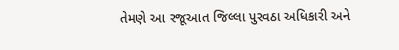તેમણે આ રજૂઆત જિલ્લા પુરવઠા અધિકારી અને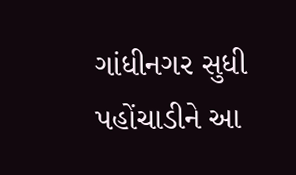ગાંધીનગર સુધી પહોંચાડીને આ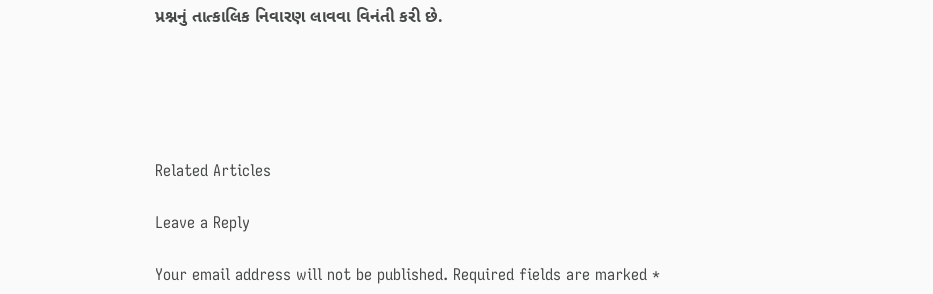પ્રશ્નનું તાત્કાલિક નિવારણ લાવવા વિનંતી કરી છે.





Related Articles

Leave a Reply

Your email address will not be published. Required fields are marked *